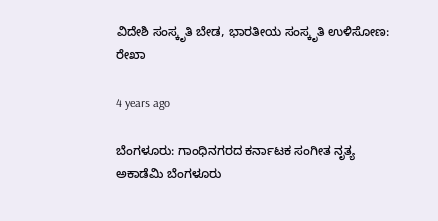ವಿದೇಶಿ ಸಂಸ್ಕೃತಿ ಬೇಡ, ಭಾರತೀಯ ಸಂಸ್ಕೃತಿ ಉಳಿಸೋಣ: ರೇಖಾ

4 years ago

ಬೆಂಗಳೂರು: ಗಾಂಧಿನಗರದ ಕರ್ನಾಟಕ ಸಂಗೀತ ನೃತ್ಯ ಅಕಾಡೆಮಿ ಬೆಂಗಳೂರು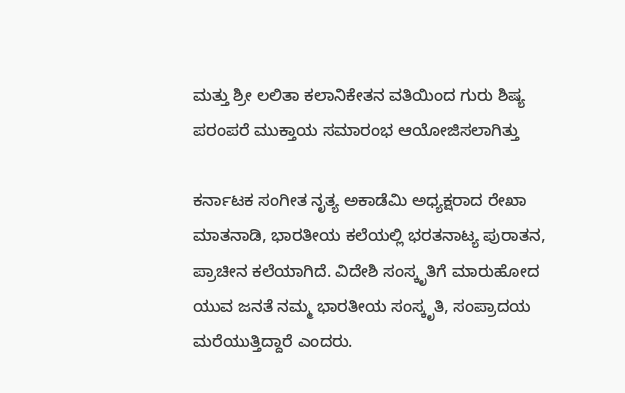ಮತ್ತು ಶ್ರೀ ಲಲಿತಾ ಕಲಾನಿಕೇತನ ವತಿಯಿಂದ ಗುರು ಶಿಷ್ಯ ಪರಂಪರೆ ಮುಕ್ತಾಯ ಸಮಾರಂಭ ಆಯೋಜಿಸಲಾಗಿತ್ತು

ಕರ್ನಾಟಕ ಸಂಗೀತ ನೃತ್ಯ ಅಕಾಡೆಮಿ ಅಧ್ಯಕ್ಷರಾದ ರೇಖಾ ಮಾತನಾಡಿ, ಭಾರತೀಯ ಕಲೆಯಲ್ಲಿ ಭರತನಾಟ್ಯ ಪುರಾತನ, ಪ್ರಾಚೀನ ಕಲೆಯಾಗಿದೆ. ವಿದೇಶಿ ಸಂಸ್ಕೃತಿಗೆ ಮಾರುಹೋದ ಯುವ ಜನತೆ ನಮ್ಮ ಭಾರತೀಯ ಸಂಸ್ಕೃತಿ, ಸಂಪ್ರಾದಯ ಮರೆಯುತ್ತಿದ್ದಾರೆ ಎಂದರು.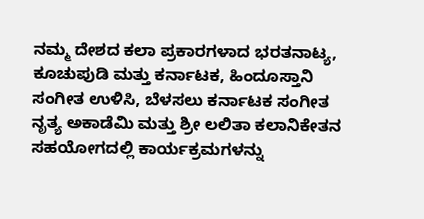ನಮ್ಮ ದೇಶದ ಕಲಾ ಪ್ರಕಾರಗಳಾದ ಭರತನಾಟ್ಯ, ಕೂಚುಪುಡಿ ಮತ್ತು ಕರ್ನಾಟಕ, ಹಿಂದೂಸ್ತಾನಿ ಸಂಗೀತ ಉಳಿಸಿ, ಬೆಳಸಲು ಕರ್ನಾಟಕ ಸಂಗೀತ ನೃತ್ಯ ಅಕಾಡೆಮಿ ಮತ್ತು ಶ್ರೀ ಲಲಿತಾ ಕಲಾನಿಕೇತನ ಸಹಯೋಗದಲ್ಲಿ ಕಾರ್ಯಕ್ರಮಗಳನ್ನು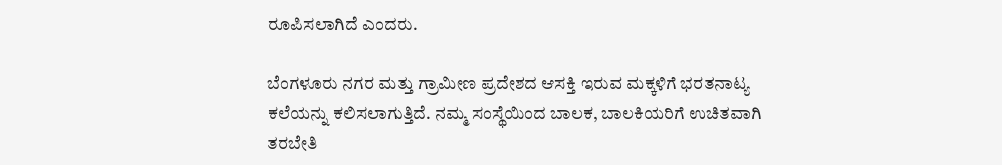ರೂಪಿಸಲಾಗಿದೆ ಎಂದರು.

ಬೆಂಗಳೂರು ನಗರ ಮತ್ತು ಗ್ರಾಮೀಣ ಪ್ರದೇಶದ ಆಸಕ್ತಿ ಇರುವ ಮಕ್ಕಳಿಗೆ ಭರತನಾಟ್ಯ ಕಲೆಯನ್ನು ಕಲಿಸಲಾಗುತ್ತಿದೆ. ನಮ್ಮ ಸಂಸ್ಥೆಯಿಂದ ಬಾಲಕ, ಬಾಲಕಿಯರಿಗೆ ಉಚಿತವಾಗಿ ತರಬೇತಿ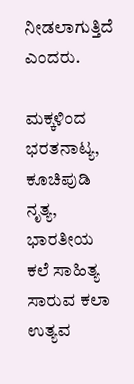ನೀಡಲಾಗುತ್ತಿದೆ ಎಂದರು.

ಮಕ್ಕಳಿಂದ ಭರತನಾಟ್ಯ, ಕೂಚಿಪುಡಿ ನೃತ್ಯ, ಭಾರತೀಯ ಕಲೆ ಸಾಹಿತ್ಯ ಸಾರುವ ಕಲಾ ಉತ್ಯವ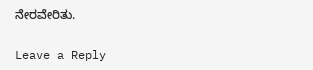ನೇರವೇರಿತು.

Leave a Reply